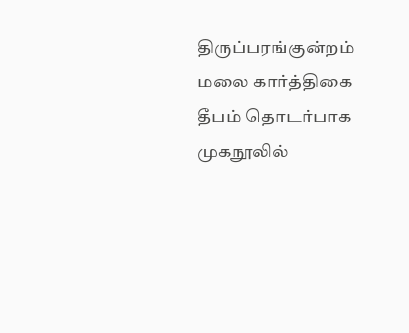திருப்பரங்குன்றம் மலை கார்த்திகை தீபம் தொடர்பாக முகநூலில்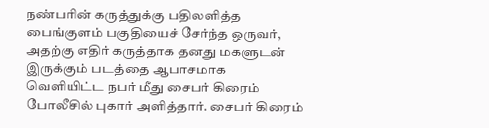நண்பரின் கருத்துக்கு பதிலளித்த பைங்குளம் பகுதியைச் சேர்ந்த ஒருவர், அதற்கு எதிர் கருத்தாக தனது மகளுடன் இருக்கும் படத்தை ஆபாசமாக வெளியிட்ட நபர் மீது சைபர் கிரைம் போலீசில் புகார் அளித்தார். சைபர் கிரைம்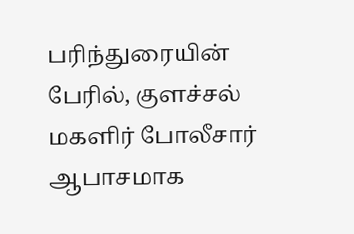பரிந்துரையின் பேரில், குளச்சல் மகளிர் போலீசார் ஆபாசமாக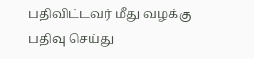பதிவிட்டவர் மீது வழக்கு பதிவு செய்து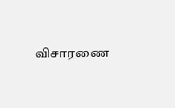விசாரணை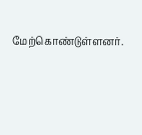மேற்கொண்டுள்ளனர்.